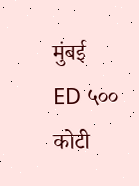मुंबई
ED ५०० कोटी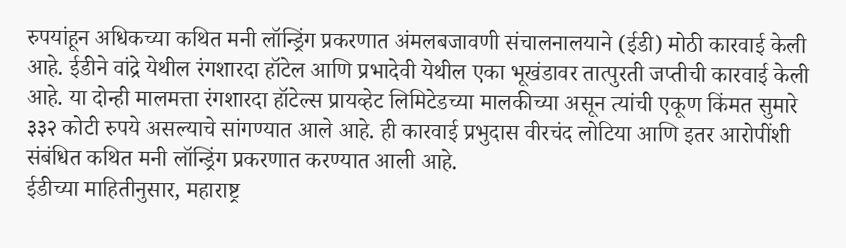रुपयांहून अधिकच्या कथित मनी लॉन्ड्रिंग प्रकरणात अंमलबजावणी संचालनालयाने (ईडी) मोठी कारवाई केली आहे. ईडीने वांद्रे येथील रंगशारदा हॉटेल आणि प्रभादेवी येथील एका भूखंडावर तात्पुरती जप्तीची कारवाई केली आहे. या दोन्ही मालमत्ता रंगशारदा हॉटेल्स प्रायव्हेट लिमिटेडच्या मालकीच्या असून त्यांची एकूण किंमत सुमारे ३३२ कोटी रुपये असल्याचे सांगण्यात आले आहे. ही कारवाई प्रभुदास वीरचंद लोटिया आणि इतर आरोपींशी संबंधित कथित मनी लॉन्ड्रिंग प्रकरणात करण्यात आली आहे.
ईडीच्या माहितीनुसार, महाराष्ट्र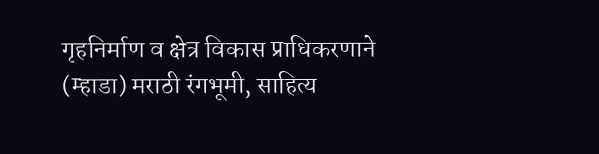गृहनिर्माण व क्षेत्र विकास प्राधिकरणाने (म्हाडा) मराठी रंगभूमी, साहित्य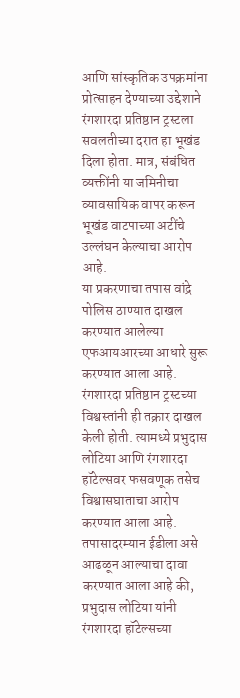आणि सांस्कृतिक उपक्रमांना प्रोत्साहन देण्याच्या उद्देशाने रंगशारदा प्रतिष्ठान ट्रस्टला सवलतीच्या दरात हा भूखंड दिला होता. मात्र, संबंधित व्यक्तींनी या जमिनीचा व्यावसायिक वापर करून भूखंड वाटपाच्या अटींचे उल्लंघन केल्याचा आरोप आहे.
या प्रकरणाचा तपास वांद्रे पोलिस ठाण्यात दाखल करण्यात आलेल्या एफआयआरच्या आधारे सुरू करण्यात आला आहे. रंगशारदा प्रतिष्ठान ट्रस्टच्या विश्वस्तांनी ही तक्रार दाखल केली होती. त्यामध्ये प्रभुदास लोटिया आणि रंगशारदा हॉटेल्सवर फसवणूक तसेच विश्वासघाताचा आरोप करण्यात आला आहे.
तपासादरम्यान ईडीला असे आढळून आल्याचा दावा करण्यात आला आहे की, प्रभुदास लोटिया यांनी रंगशारदा हॉटेल्सच्या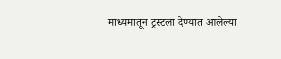माध्यमातून ट्रस्टला देण्यात आलेल्या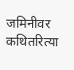जमिनीवर कथितरित्या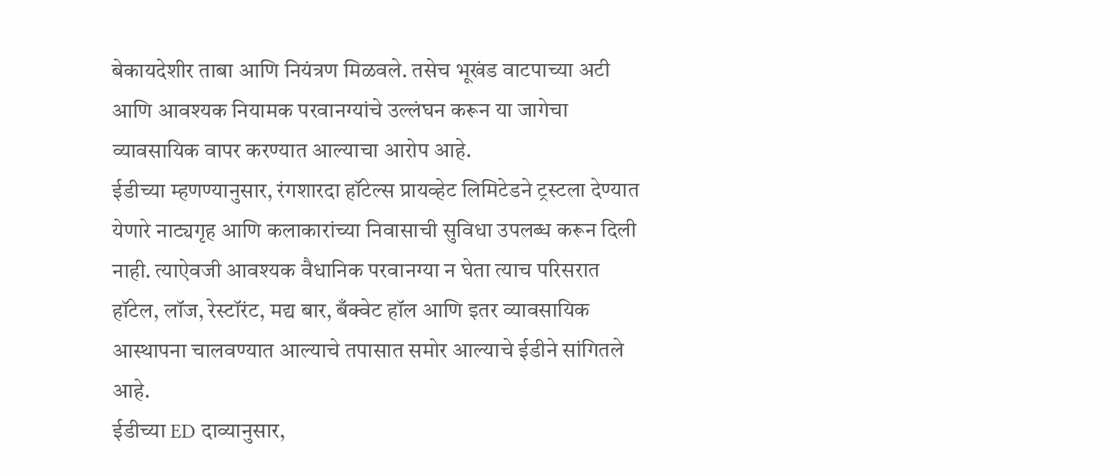बेकायदेशीर ताबा आणि नियंत्रण मिळवले. तसेच भूखंड वाटपाच्या अटी आणि आवश्यक नियामक परवानग्यांचे उल्लंघन करून या जागेचा व्यावसायिक वापर करण्यात आल्याचा आरोप आहे.
ईडीच्या म्हणण्यानुसार, रंगशारदा हॉटेल्स प्रायव्हेट लिमिटेडने ट्रस्टला देण्यात येणारे नाट्यगृह आणि कलाकारांच्या निवासाची सुविधा उपलब्ध करून दिली नाही. त्याऐवजी आवश्यक वैधानिक परवानग्या न घेता त्याच परिसरात हॉटेल, लॉज, रेस्टॉरंट, मद्य बार, बँक्वेट हॉल आणि इतर व्यावसायिक आस्थापना चालवण्यात आल्याचे तपासात समोर आल्याचे ईडीने सांगितले आहे.
ईडीच्या ED दाव्यानुसार,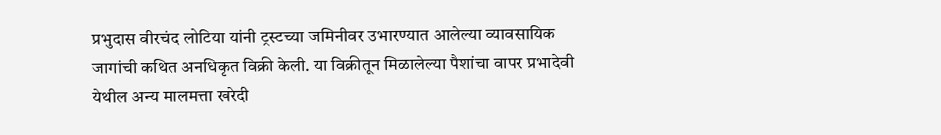प्रभुदास वीरचंद लोटिया यांनी ट्रस्टच्या जमिनीवर उभारण्यात आलेल्या व्यावसायिक जागांची कथित अनधिकृत विक्री केली. या विक्रीतून मिळालेल्या पैशांचा वापर प्रभादेवी येथील अन्य मालमत्ता खरेदी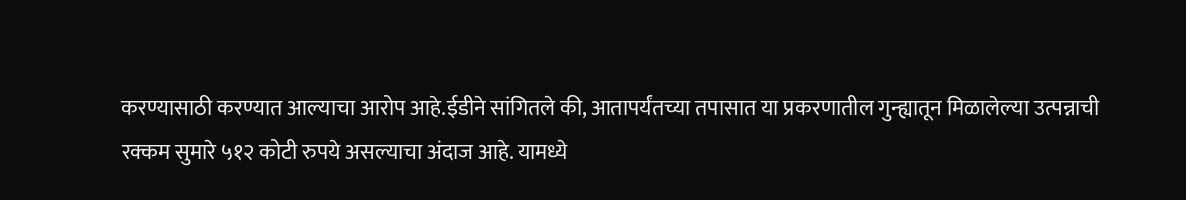करण्यासाठी करण्यात आल्याचा आरोप आहे.ईडीने सांगितले की, आतापर्यंतच्या तपासात या प्रकरणातील गुन्ह्यातून मिळालेल्या उत्पन्नाची रक्कम सुमारे ५१२ कोटी रुपये असल्याचा अंदाज आहे. यामध्ये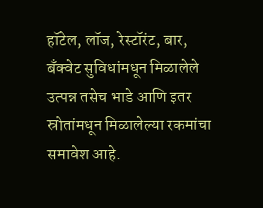हॉटेल, लॉज, रेस्टॉरंट, बार, बँक्वेट सुविधांमधून मिळालेले उत्पन्न तसेच भाडे आणि इतर स्रोतांमधून मिळालेल्या रकमांचा समावेश आहे.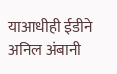याआधीही ईडीने अनिल अंबानी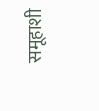समूहाशी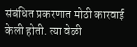संबंधित प्रकरणात मोठी कारवाई केली होती. त्या वेळी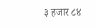३ हजार ८४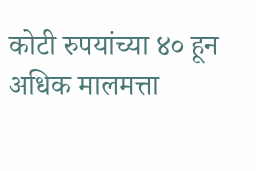कोटी रुपयांच्या ४० हून अधिक मालमत्ता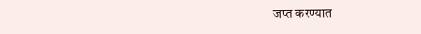जप्त करण्यात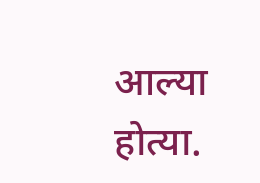आल्या होत्या.